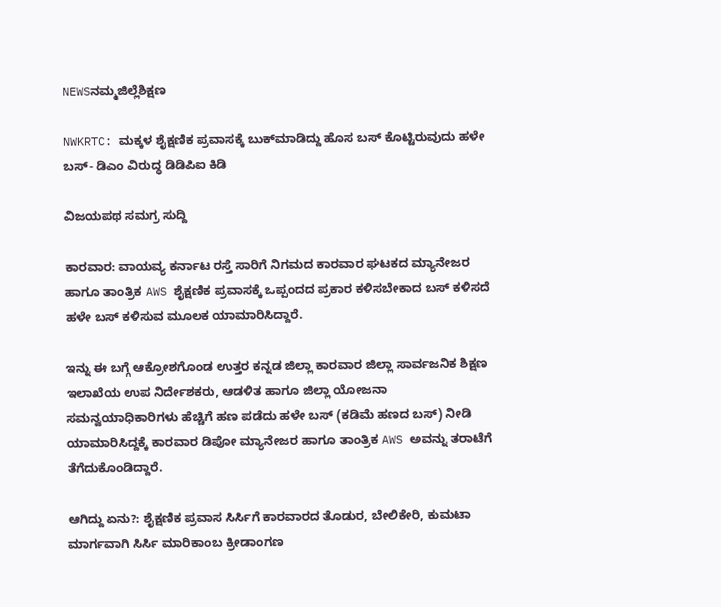NEWSನಮ್ಮಜಿಲ್ಲೆಶಿಕ್ಷಣ

NWKRTC: ಮಕ್ಕಳ ಶೈಕ್ಷಣಿಕ ಪ್ರವಾಸಕ್ಕೆ ಬುಕ್‌ಮಾಡಿದ್ದು ಹೊಸ ಬಸ್‌ ಕೊಟ್ಟಿರುವುದು ಹಳೇ ಬಸ್‌- ಡಿಎಂ ವಿರುದ್ಧ ಡಿಡಿಪಿಐ ಕಿಡಿ

ವಿಜಯಪಥ ಸಮಗ್ರ ಸುದ್ದಿ

ಕಾರವಾರ: ವಾಯವ್ಯ ಕರ್ನಾಟ ರಸ್ತೆ ಸಾರಿಗೆ ನಿಗಮದ ಕಾರವಾರ ಘಟಕದ ಮ್ಯಾನೇಜರ ಹಾಗೂ ತಾಂತ್ರಿಕ AWS ಶೈಕ್ಷಣಿಕ ಪ್ರವಾಸಕ್ಕೆ ಒಪ್ಪಂದದ ಪ್ರಕಾರ ಕಳಿಸಬೇಕಾದ ಬಸ್‌ ಕಳಿಸದೆ ಹಳೇ ಬಸ್‌ ಕಳಿಸುವ ಮೂಲಕ ಯಾಮಾರಿಸಿದ್ದಾರೆ.

ಇನ್ನು ಈ ಬಗ್ಗೆ ಆಕ್ರೋಶಗೊಂಡ ಉತ್ತರ ಕನ್ನಡ ಜಿಲ್ಲಾ ಕಾರವಾರ ಜಿಲ್ಲಾ ಸಾರ್ವಜನಿಕ ಶಿಕ್ಷಣ ಇಲಾಖೆಯ ಉಪ ನಿರ್ದೇಶಕರು, ಆಡಳಿತ ಹಾಗೂ ಜಿಲ್ಲಾ ಯೋಜನಾ ಸಮನ್ವಯಾಧಿಕಾರಿಗಳು ಹೆಚ್ಚಿಗೆ ಹಣ ಪಡೆದು ಹಳೇ ಬಸ್‌ (ಕಡಿಮೆ ಹಣದ ಬಸ್‌) ನೀಡಿ ಯಾಮಾರಿಸಿದ್ದಕ್ಕೆ ಕಾರವಾರ ಡಿಪೋ ಮ್ಯಾನೇಜರ ಹಾಗೂ ತಾಂತ್ರಿಕ AWS ಅವನ್ನು ತರಾಟೆಗೆ ತೆಗೆದುಕೊಂಡಿದ್ದಾರೆ.

ಆಗಿದ್ದು ಏನು?: ಶೈಕ್ಷಣಿಕ ಪ್ರವಾಸ ಸಿರ್ಸಿಗೆ ಕಾರವಾರದ ತೊಡುರ, ಬೇಲಿಕೇರಿ, ಕುಮಟಾ ಮಾರ್ಗವಾಗಿ ಸಿರ್ಸಿ ಮಾರಿಕಾಂಬ ಕ್ರೀಡಾಂಗಣ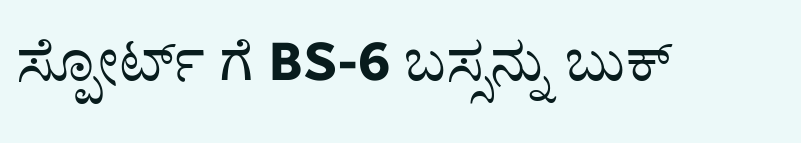ಸ್ಪೋರ್ಟ್ ಗೆ BS-6 ಬಸ್ಸನ್ನು ಬುಕ್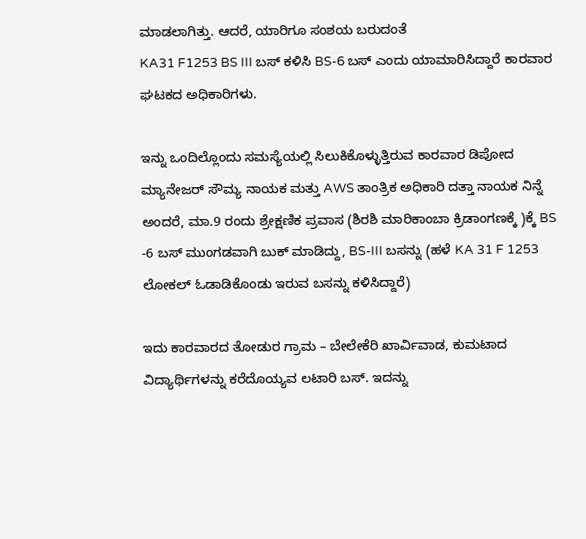ಮಾಡಲಾಗಿತ್ತು. ಆದರೆ, ಯಾರಿಗೂ ಸಂಶಯ ಬರುದಂತೆ
KA31 F1253 BS III ಬಸ್‌ ಕಳಿಸಿ BS-6 ಬಸ್‌ ಎಂದು ಯಾಮಾರಿಸಿದ್ದಾರೆ ಕಾರವಾರ ಘಟಕದ ಅಧಿಕಾರಿಗಳು.

ಇನ್ನು ಒಂದಿಲ್ಲೊಂದು ಸಮಸ್ಯೆಯಲ್ಲಿ ಸಿಲುಕಿಕೊಳ್ಳುತ್ತಿರುವ ಕಾರವಾರ ಡಿಪೋದ ಮ್ಯಾನೇಜರ್‌ ಸೌಮ್ಯ ನಾಯಕ ಮತ್ತು AWS ತಾಂತ್ರಿಕ ಅಧಿಕಾರಿ ದತ್ತಾ ನಾಯಕ ನಿನ್ನೆ ಅಂದರೆ, ಮಾ.9 ರಂದು ಶ್ರೇಕ್ಷಣಿಕ ಪ್ರವಾಸ (ಶಿರಶಿ ಮಾರಿಕಾಂಬಾ ಕ್ರಿಡಾಂಗಣಕ್ಕೆ )ಕ್ಕೆ BS -6 ಬಸ್‌ ಮುಂಗಡವಾಗಿ ಬುಕ್ ಮಾಡಿದ್ದು, BS-III ಬಸನ್ನು (ಹಳೆ KA 31 F 1253 ಲೋಕಲ್ ಓಡಾಡಿಕೊಂಡು ಇರುವ ಬಸನ್ನು ಕಳಿಸಿದ್ದಾರೆ)

ಇದು ಕಾರವಾರದ ತೋಡುರ ಗ್ರಾಮ – ಬೇಲೇಕೆರಿ ಖಾರ್ವಿವಾಡ, ಕುಮಟಾದ ವಿದ್ಯಾರ್ಥಿಗಳನ್ನು ಕರೆದೊಯ್ಯವ ಲಟಾರಿ ಬಸ್‌. ಇದನ್ನು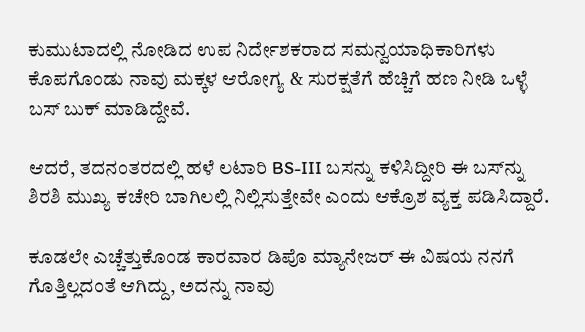ಕುಮುಟಾದಲ್ಲಿ ನೋಡಿದ ಉಪ ನಿರ್ದೇಶಕರಾದ ಸಮನ್ವಯಾಧಿಕಾರಿಗಳು ಕೊಪಗೊಂಡು ನಾವು ಮಕ್ಕಳ ಆರೋಗ್ಯ & ಸುರಕ್ಷತೆಗೆ ಹೆಚ್ಚಿಗೆ ಹಣ ನೀಡಿ ಒಳ್ಳೆ ಬಸ್‌ ಬುಕ್ ಮಾಡಿದ್ದೇವೆ.

ಆದರೆ, ತದನಂತರದಲ್ಲಿ ಹಳೆ ಲಟಾರಿ BS-III ಬಸನ್ನು ಕಳಿಸಿದ್ದೀರಿ ಈ ಬಸ್‌ನ್ನು ಶಿರಶಿ ಮುಖ್ಯ ಕಚೇರಿ ಬಾಗಿಲಲ್ಲಿ ನಿಲ್ಲಿಸುತ್ತೇವೇ ಎಂದು ಆಕ್ರೊಶ ವ್ಯಕ್ತ ಪಡಿಸಿದ್ದಾರೆ.

ಕೂಡಲೇ ಎಚ್ಚೆತ್ತುಕೊಂಡ ಕಾರವಾರ ಡಿಪೊ ಮ್ಯಾನೇಜರ್‌ ಈ ವಿಷಯ ನನಗೆ ಗೊತ್ತಿಲ್ಲದಂತೆ ಆಗಿದ್ದು, ಅದನ್ನು ನಾವು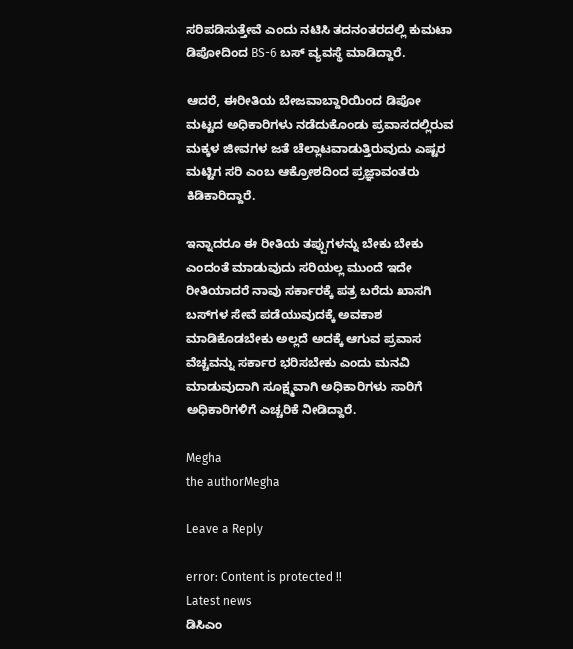ಸರಿಪಡಿಸುತ್ತೇವೆ ಎಂದು ನಟಿಸಿ ತದನಂತರದಲ್ಲಿ ಕುಮಟಾ ಡಿಪೋದಿಂದ BS-6 ಬಸ್‌ ವ್ಯವಸ್ಥೆ ಮಾಡಿದ್ದಾರೆ.

ಆದರೆ, ಈರೀತಿಯ ಬೇಜವಾಬ್ದಾರಿಯಿಂದ ಡಿಪೋ ಮಟ್ಟದ ಅಧಿಕಾರಿಗಳು ನಡೆದುಕೊಂಡು ಪ್ರವಾಸದಲ್ಲಿರುವ ಮಕ್ಕಳ ಜೀವಗಳ ಜತೆ ಚೆಲ್ಲಾಟವಾಡುತ್ತಿರುವುದು ಎಷ್ಟರ ಮಟ್ಟಿಗ ಸರಿ ಎಂಬ ಆಕ್ರೋಶದಿಂದ ಪ್ರಜ್ಞಾವಂತರು ಕಿಡಿಕಾರಿದ್ದಾರೆ.

ಇನ್ನಾದರೂ ಈ ರೀತಿಯ ತಪ್ಪುಗಳನ್ನು ಬೇಕು ಬೇಕು ಎಂದಂತೆ ಮಾಡುವುದು ಸರಿಯಲ್ಲ ಮುಂದೆ ಇದೇ ರೀತಿಯಾದರೆ ನಾವು ಸರ್ಕಾರಕ್ಕೆ ಪತ್ರ ಬರೆದು ಖಾಸಗಿ ಬಸ್‌ಗಳ ಸೇವೆ ಪಡೆಯುವುದಕ್ಕೆ ಅವಕಾಶ ಮಾಡಿಕೊಡಬೇಕು ಅಲ್ಲದೆ ಅದಕ್ಕೆ ಆಗುವ ಪ್ರವಾಸ ವೆಚ್ಚವನ್ನು ಸರ್ಕಾರ ಭರಿಸಬೇಕು ಎಂದು ಮನವಿ ಮಾಡುವುದಾಗಿ ಸೂಕ್ಷ್ಮವಾಗಿ ಅಧಿಕಾರಿಗಳು ಸಾರಿಗೆ ಅಧಿಕಾರಿಗಳಿಗೆ ಎಚ್ಚರಿಕೆ ನೀಡಿದ್ದಾರೆ.

Megha
the authorMegha

Leave a Reply

error: Content is protected !!
Latest news
ಡಿಸಿಎಂ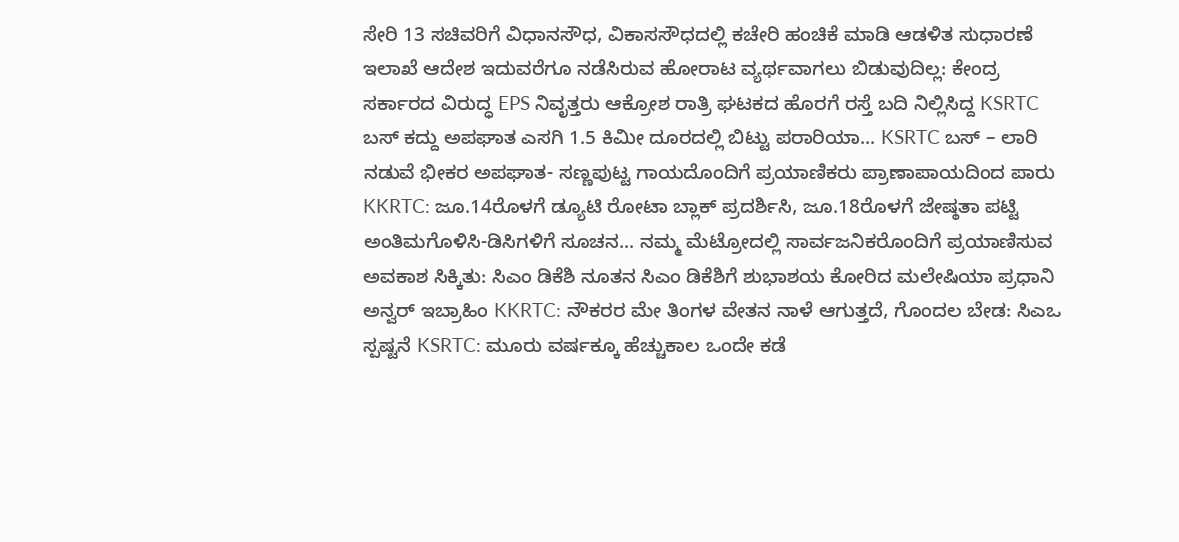ಸೇರಿ 13 ಸಚಿವರಿಗೆ ವಿಧಾನಸೌಧ, ವಿಕಾಸಸೌಧದಲ್ಲಿ ಕಚೇರಿ ಹಂಚಿಕೆ ಮಾಡಿ ಆಡಳಿತ ಸುಧಾರಣೆ ಇಲಾಖೆ ಆದೇಶ ಇದುವರೆಗೂ ನಡೆಸಿರುವ ಹೋರಾಟ ವ್ಯರ್ಥವಾಗಲು ಬಿಡುವುದಿಲ್ಲ: ಕೇಂದ್ರ ಸರ್ಕಾರದ ವಿರುದ್ಧ EPS ನಿವೃತ್ತರು ಆಕ್ರೋಶ ರಾತ್ರಿ ಘಟಕದ ಹೊರಗೆ ರಸ್ತೆ ಬದಿ ನಿಲ್ಲಿಸಿದ್ದ KSRTC ಬಸ್‌ ಕದ್ದು ಅಪಘಾತ ಎಸಗಿ 1.5 ಕಿಮೀ ದೂರದಲ್ಲಿ ಬಿಟ್ಟು ಪರಾರಿಯಾ... KSRTC ಬಸ್ – ಲಾರಿ ನಡುವೆ ಭೀಕರ ಅಪಘಾತ- ಸಣ್ಣಪುಟ್ಟ ಗಾಯದೊಂದಿಗೆ ಪ್ರಯಾಣಿಕರು ಪ್ರಾಣಾಪಾಯದಿಂದ ಪಾರು KKRTC: ಜೂ.14ರೊಳಗೆ ಡ್ಯೂಟಿ ರೋಟಾ ಬ್ಲಾಕ್ ಪ್ರದರ್ಶಿಸಿ, ಜೂ.18ರೊಳಗೆ ಜೇಷ್ಠತಾ ಪಟ್ಟಿ ಅಂತಿಮಗೊಳಿಸಿ-ಡಿಸಿಗಳಿಗೆ ಸೂಚನ... ನಮ್ಮ ಮೆಟ್ರೋದಲ್ಲಿ ಸಾರ್ವಜನಿಕರೊಂದಿಗೆ ಪ್ರಯಾಣಿಸುವ ಅವಕಾಶ ಸಿಕ್ಕಿತು: ಸಿಎಂ ಡಿಕೆಶಿ ನೂತನ ಸಿಎಂ ಡಿಕೆಶಿಗೆ ಶುಭಾಶಯ ಕೋರಿದ ಮಲೇಷಿಯಾ ಪ್ರಧಾನಿ ಅನ್ವರ್‌ ಇಬ್ರಾಹಿಂ KKRTC: ನೌಕರರ ಮೇ ತಿಂಗಳ ವೇತನ ನಾಳೆ ಆಗುತ್ತದೆ, ಗೊಂದಲ ಬೇಡ: ಸಿಎಒ ಸ್ಪಷ್ಟನೆ KSRTC: ಮೂರು ವರ್ಷಕ್ಕೂ ಹೆಚ್ಚುಕಾಲ ಒಂದೇ ಕಡೆ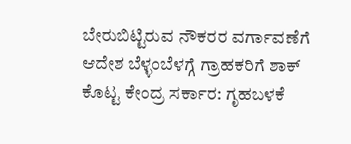ಬೇರುಬಿಟ್ಟಿರುವ ನೌಕರರ ವರ್ಗಾವಣೆಗೆ ಆದೇಶ ಬೆಳ್ಳಂಬೆಳಗ್ಗೆ ಗ್ರಾಹಕರಿಗೆ ಶಾಕ್‌ ಕೊಟ್ಟ ಕೇಂದ್ರ ಸರ್ಕಾರ: ಗೃಹಬಳಕೆ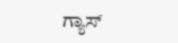ಗ್ಯಾಸ್‌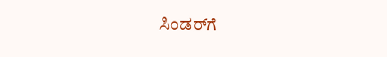ಸಿಂಡರ್‌ಗೆ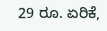29 ರೂ. ಏರಿಕೆ,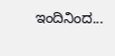ಇಂದಿನಿಂದ...